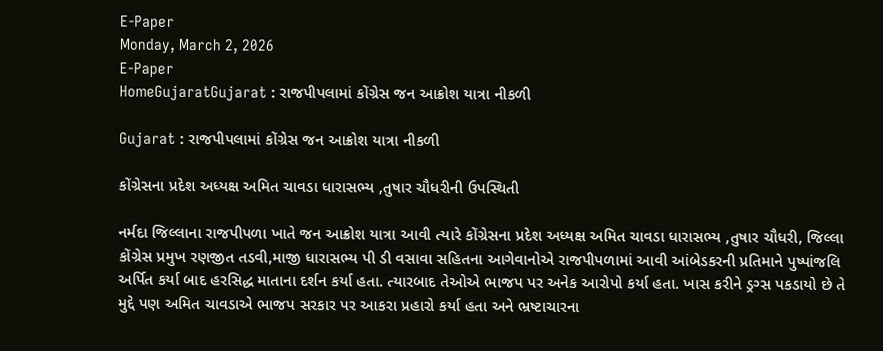E-Paper
Monday, March 2, 2026
E-Paper
HomeGujaratGujarat : રાજપીપલામાં કોંગ્રેસ જન આક્રોશ યાત્રા નીકળી

Gujarat : રાજપીપલામાં કોંગ્રેસ જન આક્રોશ યાત્રા નીકળી

કોંગ્રેસના પ્રદેશ અધ્યક્ષ અમિત ચાવડા ધારાસભ્ય ,તુષાર ચૌધરીની ઉપસ્થિતી

નર્મદા જિલ્લાના રાજપીપળા ખાતે જન આક્રોશ યાત્રા આવી ત્યારે કોંગ્રેસના પ્રદેશ અધ્યક્ષ અમિત ચાવડા ધારાસભ્ય ,તુષાર ચૌધરી, જિલ્લા કોંગ્રેસ પ્રમુખ રણજીત તડવી,માજી ધારાસભ્ય પી ડી વસાવા સહિતના આગેવાનોએ રાજપીપળામાં આવી આંબેડકરની પ્રતિમાને પુષ્પાંજલિ અર્પિત કર્યા બાદ હરસિદ્ધ માતાના દર્શન કર્યા હતા. ત્યારબાદ તેઓએ ભાજપ પર અનેક આરોપો કર્યા હતા. ખાસ કરીને ડ્રગ્સ પકડાયો છે તે મુદ્દે પણ અમિત ચાવડાએ ભાજપ સરકાર પર આકરા પ્રહારો કર્યા હતા અને ભ્રષ્ટાચારના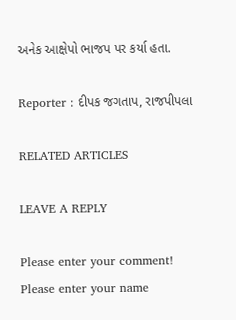અનેક આક્ષેપો ભાજપ પર કર્યા હતા.

Reporter : દીપક જગતાપ, રાજપીપલા

RELATED ARTICLES

LEAVE A REPLY

Please enter your comment!
Please enter your name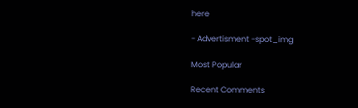here

- Advertisment -spot_img

Most Popular

Recent Comments